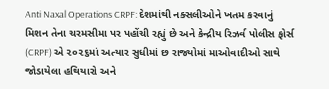Anti Naxal Operations CRPF: દેશમાંથી નક્સલીઓને ખતમ કરવાનું મિશન તેના ચરમસીમા પર પહોંચી રહ્યું છે અને કેન્દ્રીય રિઝર્વ પોલીસ ફોર્સ (CRPF) એ ૨૦૨૬માં અત્યાર સુધીમાં છ રાજ્યોમાં માઓવાદીઓ સાથે જોડાયેલા હથિયારો અને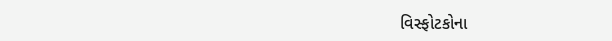વિસ્ફોટકોના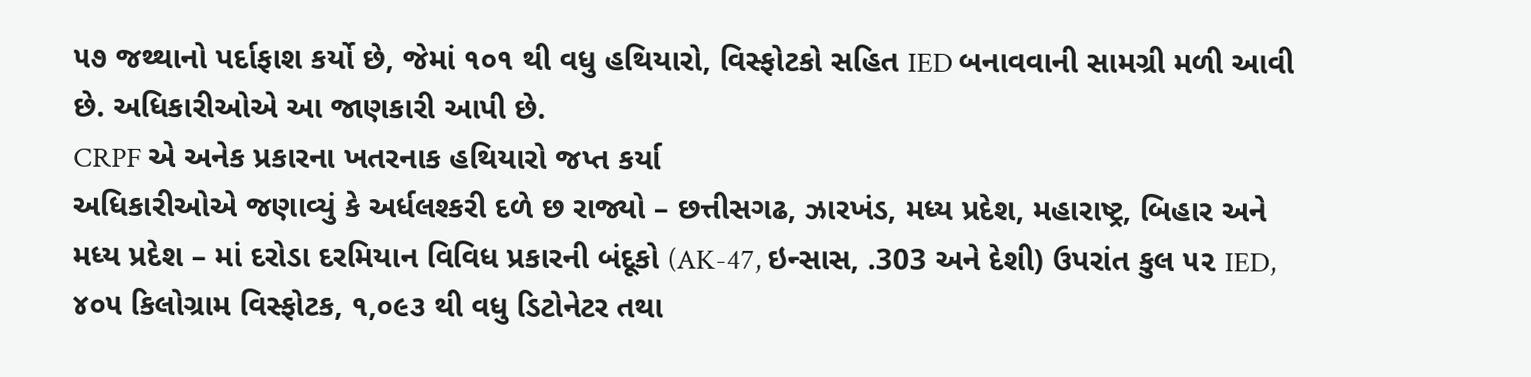૫૭ જથ્થાનો પર્દાફાશ કર્યો છે, જેમાં ૧૦૧ થી વધુ હથિયારો, વિસ્ફોટકો સહિત IED બનાવવાની સામગ્રી મળી આવી છે. અધિકારીઓએ આ જાણકારી આપી છે.
CRPF એ અનેક પ્રકારના ખતરનાક હથિયારો જપ્ત કર્યા
અધિકારીઓએ જણાવ્યું કે અર્ધલશ્કરી દળે છ રાજ્યો – છત્તીસગઢ, ઝારખંડ, મધ્ય પ્રદેશ, મહારાષ્ટ્ર, બિહાર અને મધ્ય પ્રદેશ – માં દરોડા દરમિયાન વિવિધ પ્રકારની બંદૂકો (AK-47, ઇન્સાસ, .303 અને દેશી) ઉપરાંત કુલ ૫૨ IED, ૪૦૫ કિલોગ્રામ વિસ્ફોટક, ૧,૦૯૩ થી વધુ ડિટોનેટર તથા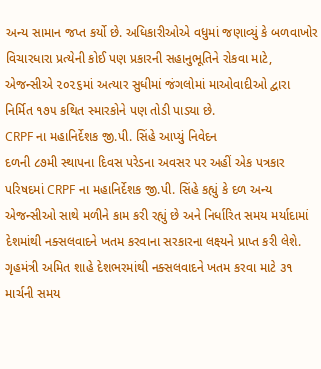અન્ય સામાન જપ્ત કર્યો છે. અધિકારીઓએ વધુમાં જણાવ્યું કે બળવાખોર વિચારધારા પ્રત્યેની કોઈ પણ પ્રકારની સહાનુભૂતિને રોકવા માટે, એજન્સીએ ૨૦૨૬માં અત્યાર સુધીમાં જંગલોમાં માઓવાદીઓ દ્વારા નિર્મિત ૧૭૫ કથિત સ્મારકોને પણ તોડી પાડ્યા છે.
CRPF ના મહાનિર્દેશક જી.પી. સિંહે આપ્યું નિવેદન
દળની ૮૭મી સ્થાપના દિવસ પરેડના અવસર પર અહીં એક પત્રકાર પરિષદમાં CRPF ના મહાનિર્દેશક જી.પી. સિંહે કહ્યું કે દળ અન્ય એજન્સીઓ સાથે મળીને કામ કરી રહ્યું છે અને નિર્ધારિત સમય મર્યાદામાં દેશમાંથી નક્સલવાદને ખતમ કરવાના સરકારના લક્ષ્યને પ્રાપ્ત કરી લેશે. ગૃહમંત્રી અમિત શાહે દેશભરમાંથી નક્સલવાદને ખતમ કરવા માટે ૩૧ માર્ચની સમય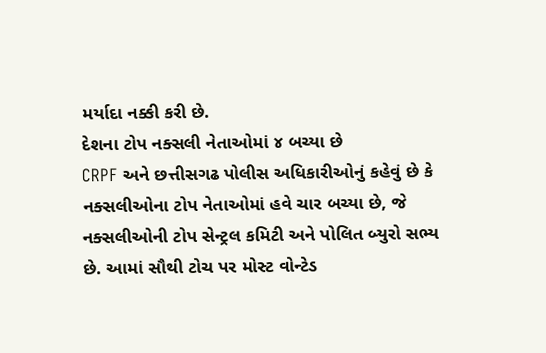મર્યાદા નક્કી કરી છે.
દેશના ટોપ નક્સલી નેતાઓમાં ૪ બચ્યા છે
CRPF અને છત્તીસગઢ પોલીસ અધિકારીઓનું કહેવું છે કે નક્સલીઓના ટોપ નેતાઓમાં હવે ચાર બચ્યા છે, જે નક્સલીઓની ટોપ સેન્ટ્રલ કમિટી અને પોલિત બ્યુરો સભ્ય છે. આમાં સૌથી ટોચ પર મોસ્ટ વોન્ટેડ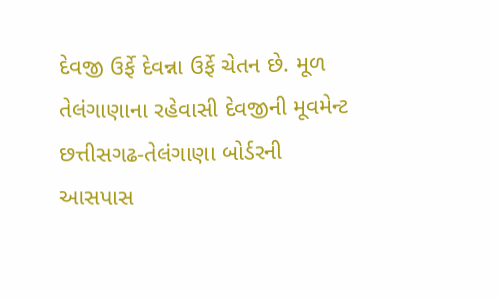દેવજી ઉર્ફે દેવન્ના ઉર્ફે ચેતન છે. મૂળ તેલંગાણાના રહેવાસી દેવજીની મૂવમેન્ટ છત્તીસગઢ-તેલંગાણા બોર્ડરની આસપાસ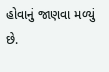હોવાનું જાણવા મળ્યું છે.